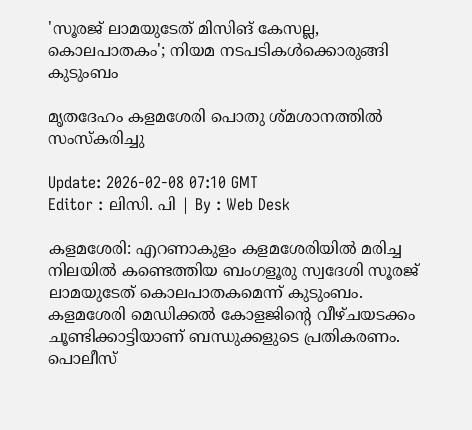'സൂരജ് ലാമയുടേത് മിസിങ് കേസല്ല, കൊലപാതകം'; നിയമ നടപടികൾക്കൊരുങ്ങി കുടുംബം

മൃതദേഹം കളമശേരി പൊതു ശ്മശാനത്തിൽ സംസ്കരിച്ചു

Update: 2026-02-08 07:10 GMT
Editor : ലിസി. പി | By : Web Desk

കളമശേരി: എറണാകുളം കളമശേരിയിൽ മരിച്ച നിലയിൽ കണ്ടെത്തിയ ബംഗളൂരു സ്വദേശി സൂരജ് ലാമയുടേത് കൊലപാതകമെന്ന് കുടുംബം. കളമശേരി മെഡിക്കൽ കോളജിൻ്റെ വീഴ്ചയടക്കം ചൂണ്ടിക്കാട്ടിയാണ് ബന്ധുക്കളുടെ പ്രതികരണം. പൊലീസ്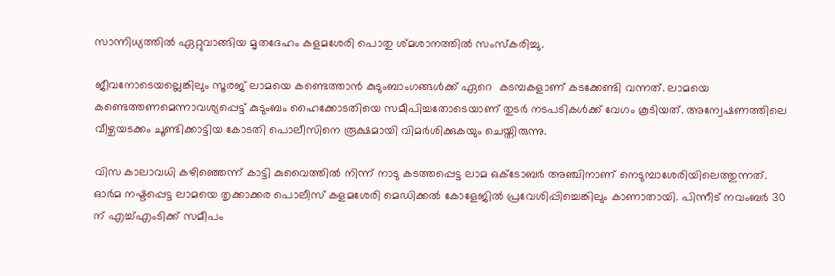സാന്നിധ്യത്തിൽ ഏറ്റുവാങ്ങിയ മൃതദേഹം കളമശേരി പൊതു ശ്മശാനത്തിൽ സംസ്കരിച്ചു.

ജീവനോടെയല്ലെങ്കിലും സൂരജ് ലാമയെ കണ്ടെത്താൻ കുടുംബാംഗങ്ങൾക്ക് ഏറെ  കടമ്പകളാണ് കടക്കേണ്ടി വന്നത്. ലാമയെ കണ്ടെത്തണമെന്നാവശ്യപ്പെട്ട് കുടുംബം ഹൈക്കോടതിയെ സമീപിച്ചതോടെയാണ് തുടർ നടപടികൾക്ക് വേഗം കൂടിയത്. അന്വേഷണത്തിലെ വീഴ്ചയടക്കം ചൂണ്ടിക്കാട്ടിയ കോടതി പൊലീസിനെ രൂക്ഷമായി വിമർശിക്കുകയും ചെയ്തിരുന്നു.

വിസ കാലാവധി കഴിഞ്ഞെന്ന് കാട്ടി കുവൈത്തിൽ നിന്ന് നാടു കടത്തപ്പെട്ട ലാമ ഒക്ടോബർ അഞ്ചിനാണ് നെടുമ്പാശേരിയിലെത്തുന്നത്. ഓർമ നഷ്ടപ്പെട്ട ലാമയെ തൃക്കാക്കര പൊലീസ് കളമശേരി മെഡിക്കൽ കോളേജിൽ പ്രവേശിപ്പിച്ചെങ്കിലും കാണാതായി. പിന്നീട് നവംബർ 30 ന് എച്ച്എംടിക്ക് സമീപം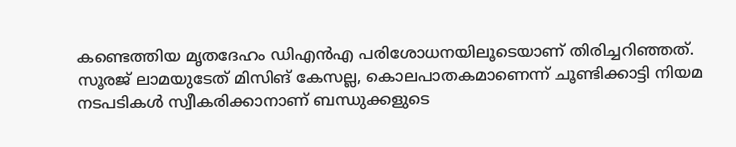കണ്ടെത്തിയ മൃതദേഹം ഡിഎൻഎ പരിശോധനയിലൂടെയാണ് തിരിച്ചറിഞ്ഞത്. സൂരജ് ലാമയുടേത് മിസിങ് കേസല്ല, കൊലപാതകമാണെന്ന് ചൂണ്ടിക്കാട്ടി നിയമ നടപടികൾ സ്വീകരിക്കാനാണ് ബന്ധുക്കളുടെ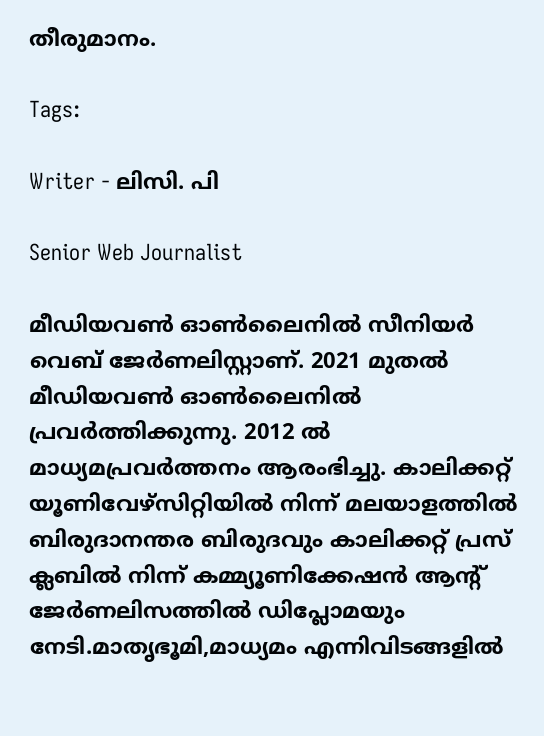തീരുമാനം.

Tags:

Writer - ലിസി. പി

Senior Web Journalist

മീഡിയവൺ ഓൺലൈനിൽ സീനിയർ വെബ് ജേർണലിസ്റ്റാണ്. 2021 മുതൽ മീഡിയവൺ ഓൺലൈനിൽ പ്രവർത്തിക്കുന്നു. 2012 ല്‍ മാധ്യമപ്രവര്‍ത്തനം ആരംഭിച്ചു. കാലിക്കറ്റ് യൂണിവേഴ്‌സിറ്റിയിൽ നിന്ന് മലയാളത്തിൽ ബിരുദാനന്തര ബിരുദവും കാലിക്കറ്റ് പ്രസ് ക്ലബിൽ നിന്ന് കമ്മ്യൂണിക്കേഷൻ ആന്റ് ജേർണലിസത്തിൽ ഡിപ്ലോമയും നേടി.മാതൃഭൂമി,മാധ്യമം എന്നിവിടങ്ങളിൽ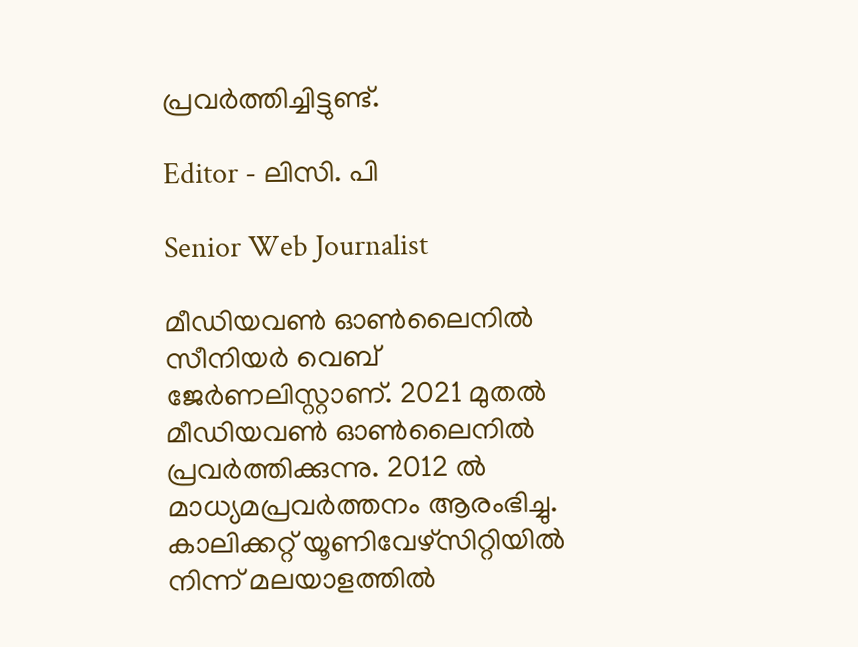പ്രവർത്തിച്ചിട്ടുണ്ട്.

Editor - ലിസി. പി

Senior Web Journalist

മീഡിയവൺ ഓൺലൈനിൽ സീനിയർ വെബ് ജേർണലിസ്റ്റാണ്. 2021 മുതൽ മീഡിയവൺ ഓൺലൈനിൽ പ്രവർത്തിക്കുന്നു. 2012 ല്‍ മാധ്യമപ്രവര്‍ത്തനം ആരംഭിച്ചു. കാലിക്കറ്റ് യൂണിവേഴ്‌സിറ്റിയിൽ നിന്ന് മലയാളത്തിൽ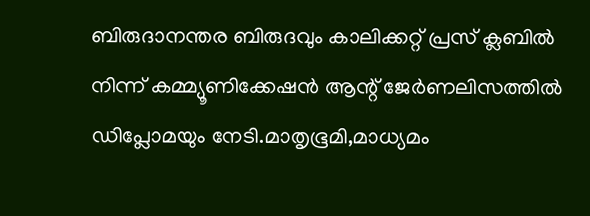ബിരുദാനന്തര ബിരുദവും കാലിക്കറ്റ് പ്രസ് ക്ലബിൽ നിന്ന് കമ്മ്യൂണിക്കേഷൻ ആന്റ് ജേർണലിസത്തിൽ ഡിപ്ലോമയും നേടി.മാതൃഭൂമി,മാധ്യമം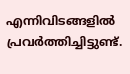എന്നിവിടങ്ങളിൽ പ്രവർത്തിച്ചിട്ടുണ്ട്.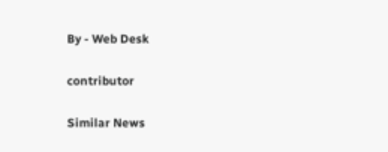By - Web Desk

contributor

Similar News